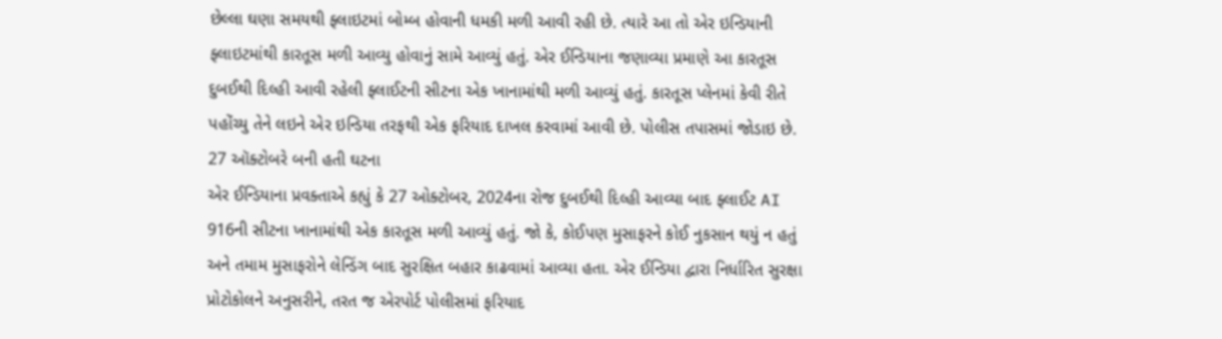છેલ્લા ઘણા સમયથી ફ્લાઇટમાં બોમ્બ હોવાની ધમકી મળી આવી રહી છે. ત્યારે આ તો એર ઇન્ડિયાની ફ્લાઇટમાંથી કારતૂસ મળી આવ્યુ હોવાનું સામે આવ્યું હતું. એર ઈન્ડિયાના જણાવ્યા પ્રમાણે આ કારતૂસ દુબઈથી દિલ્હી આવી રહેલી ફ્લાઈટની સીટના એક ખાનામાંથી મળી આવ્યું હતું. કારતૂસ પ્લેનમાં કેવી રીતે પહોંચ્યુ તેને લઇને એર ઇન્ડિયા તરફથી એક ફરિયાદ દાખલ કરવામાં આવી છે. પોલીસ તપાસમાં જોડાઇ છે.
27 ઑક્ટોબરે બની હતી ઘટના
એર ઈન્ડિયાના પ્રવક્તાએ કહ્યું કે 27 ઓક્ટોબર, 2024ના રોજ દુબઈથી દિલ્હી આવ્યા બાદ ફ્લાઈટ AI 916ની સીટના ખાનામાંથી એક કારતૂસ મળી આવ્યું હતું. જો કે, કોઈપણ મુસાફરને કોઈ નુકસાન થયું ન હતું અને તમામ મુસાફરોને લેન્ડિંગ બાદ સુરક્ષિત બહાર કાઢવામાં આવ્યા હતા. એર ઈન્ડિયા દ્વારા નિર્ધારિત સુરક્ષા પ્રોટોકોલને અનુસરીને, તરત જ એરપોર્ટ પોલીસમાં ફરિયાદ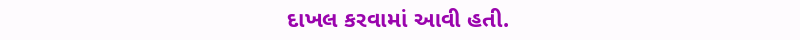દાખલ કરવામાં આવી હતી.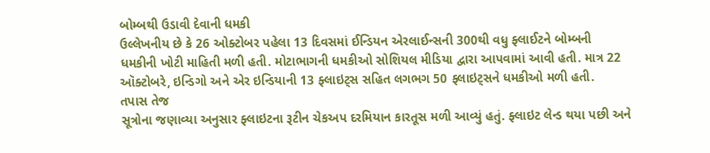બોમ્બથી ઉડાવી દેવાની ધમકી
ઉલ્લેખનીય છે કે 26 ઓક્ટોબર પહેલા 13 દિવસમાં ઈન્ડિયન એરલાઈન્સની 300થી વધુ ફ્લાઈટને બોમ્બની ધમકીની ખોટી માહિતી મળી હતી. મોટાભાગની ધમકીઓ સોશિયલ મીડિયા દ્વારા આપવામાં આવી હતી. માત્ર 22 ઑક્ટોબરે, ઇન્ડિગો અને એર ઇન્ડિયાની 13 ફ્લાઇટ્સ સહિત લગભગ 50 ફ્લાઇટ્સને ધમકીઓ મળી હતી.
તપાસ તેજ
સૂત્રોના જણાવ્યા અનુસાર ફ્લાઇટના રૂટીન ચેકઅપ દરમિયાન કારતૂસ મળી આવ્યું હતું. ફ્લાઇટ લેન્ડ થયા પછી અને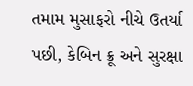તમામ મુસાફરો નીચે ઉતર્યા પછી, કેબિન ક્રૂ અને સુરક્ષા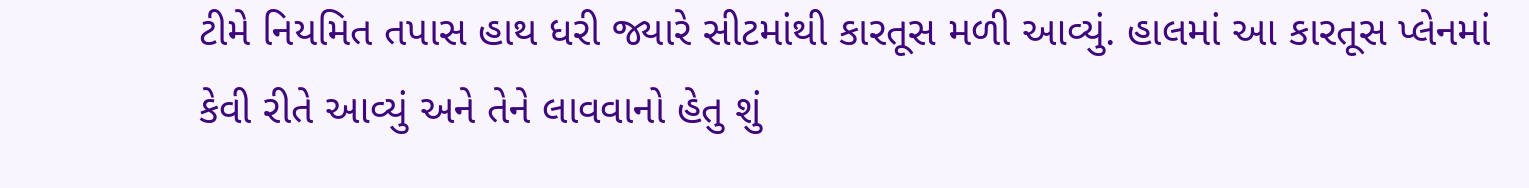ટીમે નિયમિત તપાસ હાથ ધરી જ્યારે સીટમાંથી કારતૂસ મળી આવ્યું. હાલમાં આ કારતૂસ પ્લેનમાં કેવી રીતે આવ્યું અને તેને લાવવાનો હેતુ શું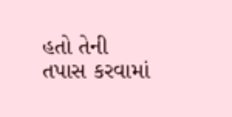હતો તેની તપાસ કરવામાં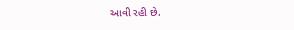આવી રહી છે.